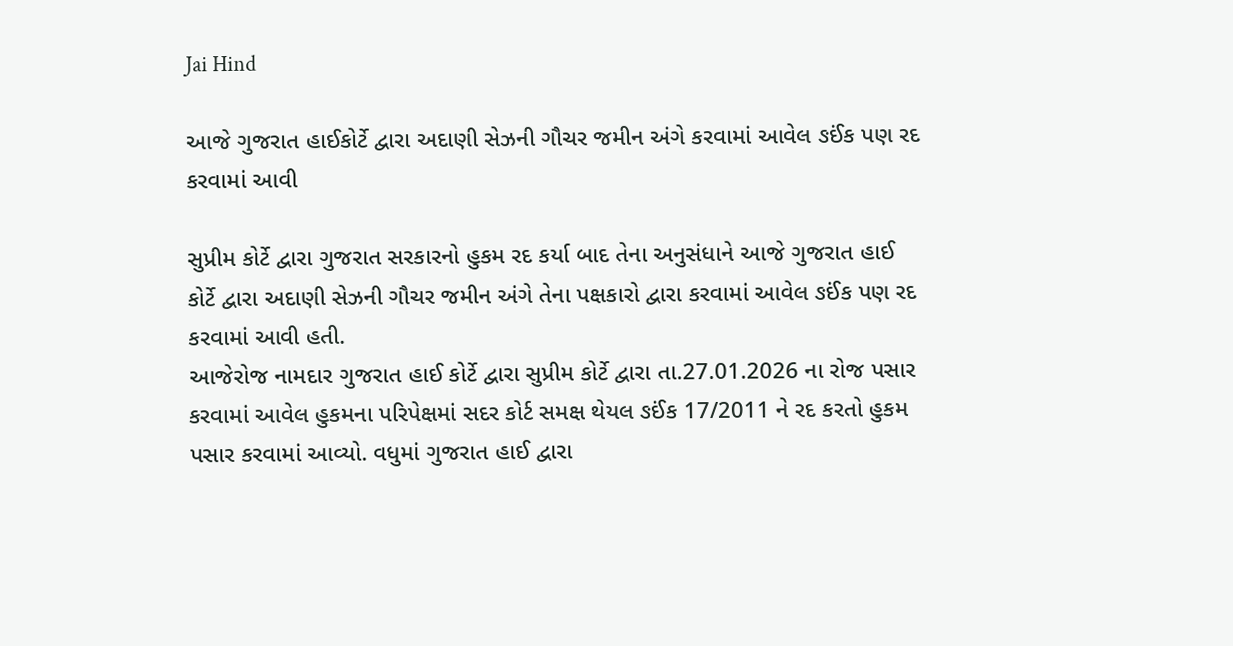Jai Hind

આજે ગુજરાત હાઈકોર્ટે દ્વારા અદાણી સેઝની ગૌચર જમીન અંગે કરવામાં આવેલ ઙઈંક પણ રદ કરવામાં આવી

સુપ્રીમ કોર્ટે દ્વારા ગુજરાત સરકારનો હુકમ રદ કર્યા બાદ તેના અનુસંધાને આજે ગુજરાત હાઈ કોર્ટે દ્વારા અદાણી સેઝની ગૌચર જમીન અંગે તેના પક્ષકારો દ્વારા કરવામાં આવેલ ઙઈંક પણ રદ કરવામાં આવી હતી.
આજેરોજ નામદાર ગુજરાત હાઈ કોર્ટે દ્વારા સુપ્રીમ કોર્ટે દ્વારા તા.27.01.2026 ના રોજ પસાર કરવામાં આવેલ હુકમના પરિપેક્ષમાં સદર કોર્ટ સમક્ષ થેયલ ઙઈંક 17/2011 ને રદ કરતો હુકમ પસાર કરવામાં આવ્યો. વધુમાં ગુજરાત હાઈ દ્વારા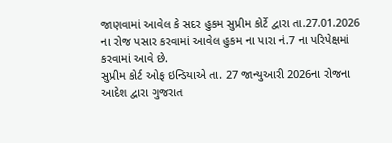જાણવામાં આવેલ કે સદર હુકમ સુપ્રીમ કોર્ટે દ્વારા તા.27.01.2026 ના રોજ પસાર કરવામાં આવેલ હુકમ ના પારા નં.7 ના પરિપેક્ષમાં કરવામાં આવે છે.
સુપ્રીમ કોર્ટ ઓફ ઇન્ડિયાએ તા. 27 જાન્યુઆરી 2026ના રોજના આદેશ દ્વારા ગુજરાત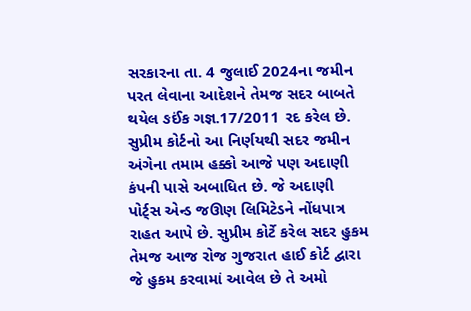સરકારના તા. 4 જુલાઈ 2024ના જમીન પરત લેવાના આદેશને તેમજ સદર બાબતે થયેલ ઙઈંક ગજ્ઞ.17/2011 રદ કરેલ છે. સુપ્રીમ કોર્ટનો આ નિર્ણયથી સદર જમીન અંગેના તમામ હક્કો આજે પણ અદાણી કંપની પાસે અબાધિત છે. જે અદાણી પોર્ટ્સ એન્ડ જઊણ લિમિટેડને નોંધપાત્ર રાહત આપે છે. સુપ્રીમ કોર્ટે કરેલ સદર હુકમ તેમજ આજ રોજ ગુજરાત હાઈ કોર્ટ દ્વારા જે હુકમ કરવામાં આવેલ છે તે અમો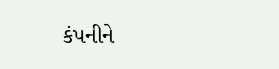કંપનીને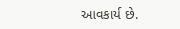આવકાર્ય છે.